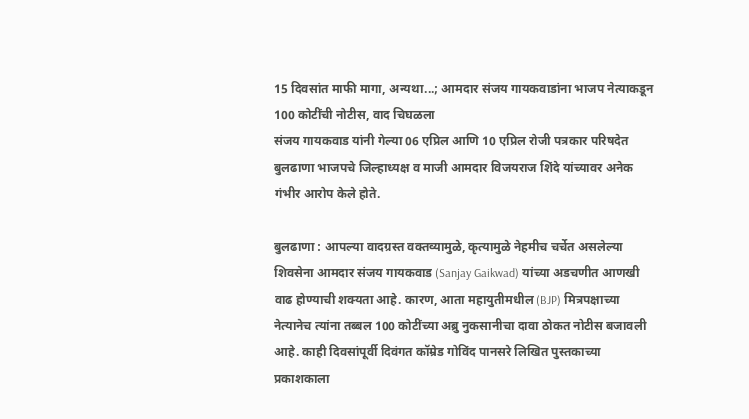15 दिवसांत माफी मागा, अन्यथा...; आमदार संजय गायकवाडांना भाजप नेत्याकडून 100 कोटींची नोटीस, वाद चिघळला
संजय गायकवाड यांनी गेल्या 06 एप्रिल आणि 10 एप्रिल रोजी पत्रकार परिषदेत बुलढाणा भाजपचे जिल्हाध्यक्ष व माजी आमदार विजयराज शिंदे यांच्यावर अनेक गंभीर आरोप केले होते.

बुलढाणा : आपल्या वादग्रस्त वक्तव्यामुळे, कृत्यामुळे नेहमीच चर्चेत असलेल्या शिवसेना आमदार संजय गायकवाड (Sanjay Gaikwad) यांच्या अडचणीत आणखी वाढ होण्याची शक्यता आहे. कारण, आता महायुतीमधील (BJP) मित्रपक्षाच्या नेत्यानेच त्यांना तब्बल 100 कोटींच्या अब्रु नुकसानीचा दावा ठोकत नोटीस बजावली आहे. काही दिवसांपूर्वी दिवंगत कॉम्रेड गोविंद पानसरे लिखित पुस्तकाच्या प्रकाशकाला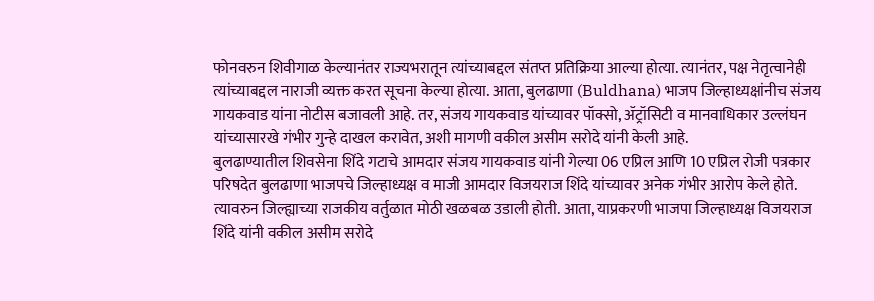फोनवरुन शिवीगाळ केल्यानंतर राज्यभरातून त्यांच्याबद्दल संतप्त प्रतिक्रिया आल्या होत्या. त्यानंतर, पक्ष नेतृत्वानेही त्यांच्याबद्दल नाराजी व्यक्त करत सूचना केल्या होत्या. आता, बुलढाणा (Buldhana) भाजप जिल्हाध्यक्षांनीच संजय गायकवाड यांना नोटीस बजावली आहे. तर, संजय गायकवाड यांच्यावर पॉक्सो, ॲट्रॉसिटी व मानवाधिकार उल्लंघन यांच्यासारखे गंभीर गुन्हे दाखल करावेत, अशी मागणी वकील असीम सरोदे यांनी केली आहे.
बुलढाण्यातील शिवसेना शिंदे गटाचे आमदार संजय गायकवाड यांनी गेल्या 06 एप्रिल आणि 10 एप्रिल रोजी पत्रकार परिषदेत बुलढाणा भाजपचे जिल्हाध्यक्ष व माजी आमदार विजयराज शिंदे यांच्यावर अनेक गंभीर आरोप केले होते. त्यावरुन जिल्ह्याच्या राजकीय वर्तुळात मोठी खळबळ उडाली होती. आता, याप्रकरणी भाजपा जिल्हाध्यक्ष विजयराज शिंदे यांनी वकील असीम सरोदे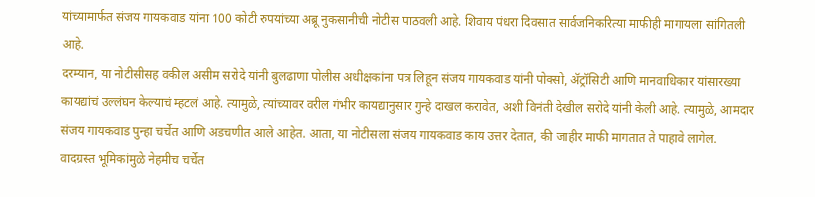यांच्यामार्फत संजय गायकवाड यांना 100 कोटी रुपयांच्या अब्रू नुकसानीची नोटीस पाठवली आहे. शिवाय पंधरा दिवसात सार्वजनिकरित्या माफीही मागायला सांगितली आहे.
दरम्यान, या नोटीसीसह वकील असीम सरोदे यांनी बुलढाणा पोलीस अधीक्षकांना पत्र लिहून संजय गायकवाड यांनी पोक्सो, ॲट्रॉसिटी आणि मानवाधिकार यांसारख्या कायद्यांचं उल्लंघन केल्याचं म्हटलं आहे. त्यामुळे, त्यांच्यावर वरील गंभीर कायद्यानुसार गुन्हे दाखल करावेत, अशी विनंती देखील सरोदे यांनी केली आहे. त्यामुळे, आमदार संजय गायकवाड पुन्हा चर्चेत आणि अडचणीत आले आहेत. आता, या नोटीसला संजय गायकवाड काय उत्तर देतात, की जाहीर माफी मागतात ते पाहावे लागेल.
वादग्रस्त भूमिकांमुळे नेहमीच चर्चेत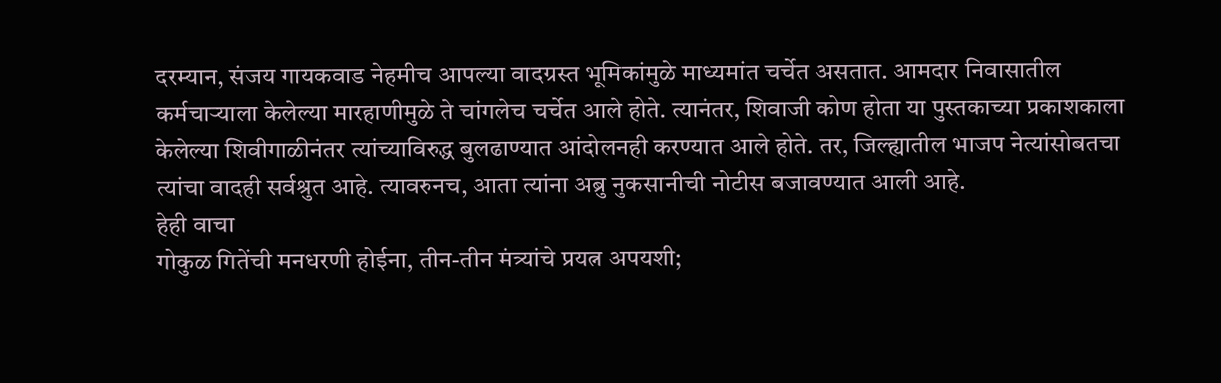दरम्यान, संजय गायकवाड नेहमीच आपल्या वादग्रस्त भूमिकांमुळे माध्यमांत चर्चेत असतात. आमदार निवासातील कर्मचाऱ्याला केलेल्या मारहाणीमुळे ते चांगलेच चर्चेत आले होते. त्यानंतर, शिवाजी कोण होता या पुस्तकाच्या प्रकाशकाला केलेल्या शिवीगाळीनंतर त्यांच्याविरुद्ध बुलढाण्यात आंदोलनही करण्यात आले होते. तर, जिल्ह्यातील भाजप नेत्यांसोबतचा त्यांचा वादही सर्वश्रुत आहे. त्यावरुनच, आता त्यांना अब्रु नुकसानीची नोटीस बजावण्यात आली आहे.
हेही वाचा
गोकुळ गितेंची मनधरणी होईना, तीन-तीन मंत्र्यांचे प्रयत्न अपयशी;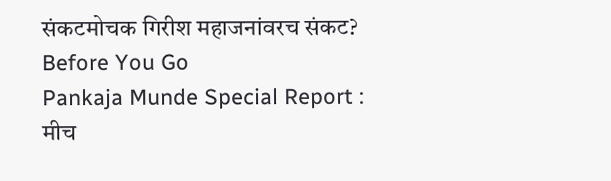संकटमोचक गिरीश महाजनांवरच संकट?
Before You Go
Pankaja Munde Special Report : मीच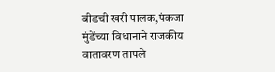बीडची खरी पालक,पंकजा मुंडेंच्या विधानाने राजकीय वातावरण तापले